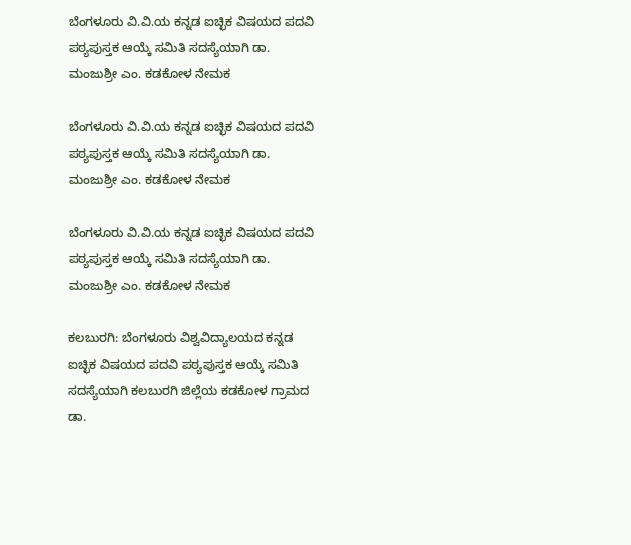ಬೆಂಗಳೂರು ವಿ.ವಿ.ಯ ಕನ್ನಡ ಐಚ್ಛಿಕ ವಿಷಯದ ಪದವಿ ಪಠ್ಯಪುಸ್ತಕ ಆಯ್ಕೆ ಸಮಿತಿ ಸದಸ್ಯೆಯಾಗಿ ಡಾ. ಮಂಜುಶ್ರೀ ಎಂ. ಕಡಕೋಳ ನೇಮಕ

ಬೆಂಗಳೂರು ವಿ.ವಿ.ಯ ಕನ್ನಡ ಐಚ್ಛಿಕ ವಿಷಯದ ಪದವಿ ಪಠ್ಯಪುಸ್ತಕ ಆಯ್ಕೆ ಸಮಿತಿ ಸದಸ್ಯೆಯಾಗಿ ಡಾ. ಮಂಜುಶ್ರೀ ಎಂ. ಕಡಕೋಳ ನೇಮಕ

ಬೆಂಗಳೂರು ವಿ.ವಿ.ಯ ಕನ್ನಡ ಐಚ್ಛಿಕ ವಿಷಯದ ಪದವಿ ಪಠ್ಯಪುಸ್ತಕ ಆಯ್ಕೆ ಸಮಿತಿ ಸದಸ್ಯೆಯಾಗಿ ಡಾ. ಮಂಜುಶ್ರೀ ಎಂ. ಕಡಕೋಳ ನೇಮಕ

ಕಲಬುರಗಿ: ಬೆಂಗಳೂರು ವಿಶ್ವವಿದ್ಯಾಲಯದ ಕನ್ನಡ ಐಚ್ಛಿಕ ವಿಷಯದ ಪದವಿ ಪಠ್ಯಪುಸ್ತಕ ಆಯ್ಕೆ ಸಮಿತಿ ಸದಸ್ಯೆಯಾಗಿ ಕಲಬುರಗಿ ಜಿಲ್ಲೆಯ ಕಡಕೋಳ ಗ್ರಾಮದ ಡಾ.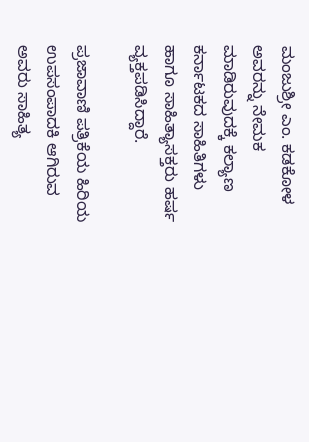ಮಂಜುಶ್ರೀ ಎಂ. ಕಡಕೋಳ ಅವರನ್ನು ನೇಮಕ ಮಾಡಿರುವುದಕ್ಕೆ ಕಲ್ಯಾಣ ಕರ್ನಾಟಕದ ಸಾಹಿತಿಗಳು ಹಾಗೂ ಸಾಹಿತ್ಯಾಸಕ್ತರು ಹರ್ಷ ವ್ಯಕ್ತಪಡಿಸಿದ್ದಾರೆ.

ಪ್ರಜಾವಾಣಿ ಪತ್ರಿಕೆಯ ಹಿರಿಯ ಉಪಸಂಪಾದಕಿ ಆಗಿರುವ ಅವರು ಸಾಹಿತ್ಯ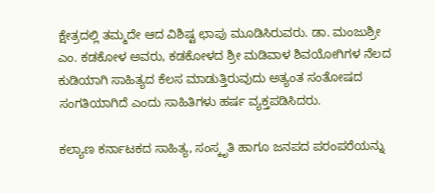ಕ್ಷೇತ್ರದಲ್ಲಿ ತಮ್ಮದೇ ಆದ ವಿಶಿಷ್ಟ ಛಾಪು ಮೂಡಿಸಿರುವರು. ಡಾ. ಮಂಜುಶ್ರೀ ಎಂ. ಕಡಕೋಳ ಅವರು, ಕಡಕೋಳದ ಶ್ರೀ ಮಡಿವಾಳ ಶಿವಯೋಗಿಗಳ ನೆಲದ ಕುಡಿಯಾಗಿ ಸಾಹಿತ್ಯದ ಕೆಲಸ ಮಾಡುತ್ತಿರುವುದು ಅತ್ಯಂತ ಸಂತೋಷದ ಸಂಗತಿಯಾಗಿದೆ ಎಂದು ಸಾಹಿತಿಗಳು ಹರ್ಷ ವ್ಯಕ್ತಪಡಿಸಿದರು.

ಕಲ್ಯಾಣ ಕರ್ನಾಟಕದ ಸಾಹಿತ್ಯ, ಸಂಸ್ಕೃತಿ ಹಾಗೂ ಜನಪದ ಪರಂಪರೆಯನ್ನು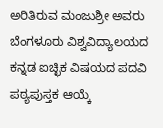ಅರಿತಿರುವ ಮಂಜುಶ್ರೀ ಅವರು ಬೆಂಗಳೂರು ವಿಶ್ವವಿದ್ಯಾಲಯದ ಕನ್ನಡ ಐಚ್ಛಿಕ ವಿಷಯದ ಪದವಿ ಪಠ್ಯಪುಸ್ತಕ ಆಯ್ಕೆ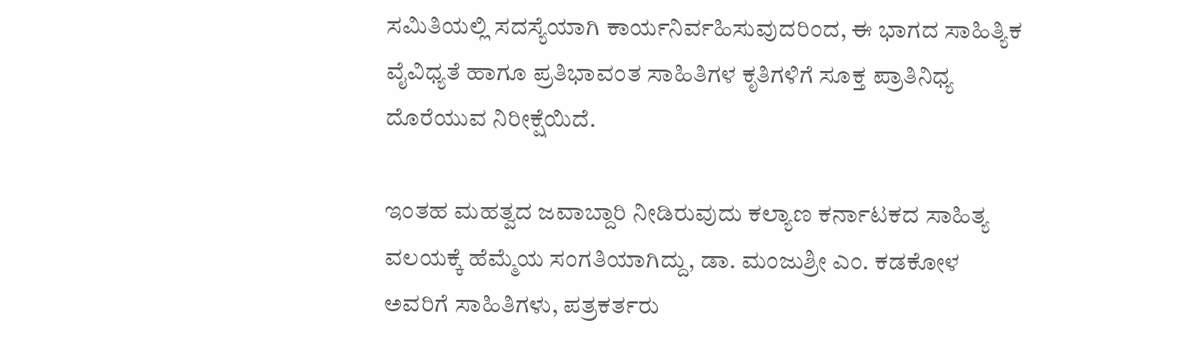ಸಮಿತಿಯಲ್ಲಿ ಸದಸ್ಯೆಯಾಗಿ ಕಾರ್ಯನಿರ್ವಹಿಸುವುದರಿಂದ, ಈ ಭಾಗದ ಸಾಹಿತ್ಯಿಕ ವೈವಿಧ್ಯತೆ ಹಾಗೂ ಪ್ರತಿಭಾವಂತ ಸಾಹಿತಿಗಳ ಕೃತಿಗಳಿಗೆ ಸೂಕ್ತ ಪ್ರಾತಿನಿಧ್ಯ ದೊರೆಯುವ ನಿರೀಕ್ಷೆಯಿದೆ.

ಇಂತಹ ಮಹತ್ವದ ಜವಾಬ್ದಾರಿ ನೀಡಿರುವುದು ಕಲ್ಯಾಣ ಕರ್ನಾಟಕದ ಸಾಹಿತ್ಯ ವಲಯಕ್ಕೆ ಹೆಮ್ಮೆಯ ಸಂಗತಿಯಾಗಿದ್ದು, ಡಾ. ಮಂಜುಶ್ರೀ ಎಂ. ಕಡಕೋಳ ಅವರಿಗೆ ಸಾಹಿತಿಗಳು, ಪತ್ರಕರ್ತರು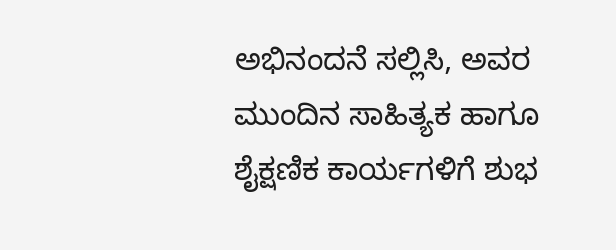ಅಭಿನಂದನೆ ಸಲ್ಲಿಸಿ, ಅವರ ಮುಂದಿನ ಸಾಹಿತ್ಯಕ ಹಾಗೂ ಶೈಕ್ಷಣಿಕ ಕಾರ್ಯಗಳಿಗೆ ಶುಭ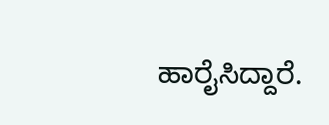ಹಾರೈಸಿದ್ದಾರೆ.